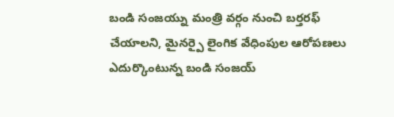బండి సంజయ్ను మంత్రి వర్గం నుంచి బర్తరఫ్ చేయాలని, మైనర్పై లైంగిక వేధింపుల ఆరోపణలు ఎదుర్కొంటున్న బండి సంజయ్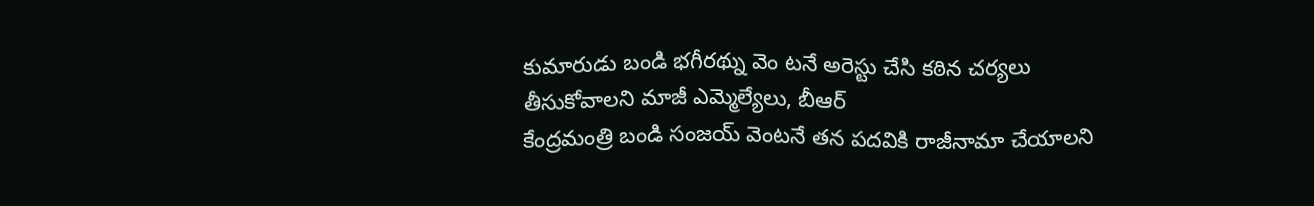కుమారుడు బండి భగీరథ్ను వెం టనే అరెస్టు చేసి కఠిన చర్యలు తీసుకోవాలని మాజీ ఎమ్మెల్యేలు, బీఆర్
కేంద్రమంత్రి బండి సంజయ్ వెంటనే తన పదవికి రాజీనామా చేయాలని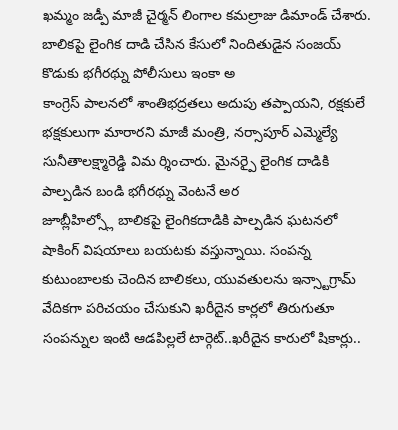ఖమ్మం జడ్పీ మాజీ చైర్మన్ లింగాల కమల్రాజు డిమాండ్ చేశారు. బాలికపై లైంగిక దాడి చేసిన కేసులో నిందితుడైన సంజయ్ కొడుకు భగీరథ్ను పోలీసులు ఇంకా అ
కాంగ్రెస్ పాలనలో శాంతిభద్రతలు అదుపు తప్పాయని, రక్షకులే భక్షకులుగా మారారని మాజీ మంత్రి, నర్సాపూర్ ఎమ్మెల్యే సునీతాలక్ష్మారెడ్డి విమ ర్శించారు. మైనర్పై లైంగిక దాడికి పాల్పడిన బండి భగీరథ్ను వెంటనే అర
జూబ్లీహిల్స్లో బాలికపై లైంగికదాడికి పాల్పడిన ఘటనలో షాకింగ్ విషయాలు బయటకు వస్తున్నాయి. సంపన్న కుటుంబాలకు చెందిన బాలికలు, యువతులను ఇన్స్టాగ్రామ్ వేదికగా పరిచయం చేసుకుని ఖరీదైన కార్లలో తిరుగుతూ
సంపన్నుల ఇంటి ఆడపిల్లలే టార్గెట్..ఖరీదైన కారులో షికార్లు..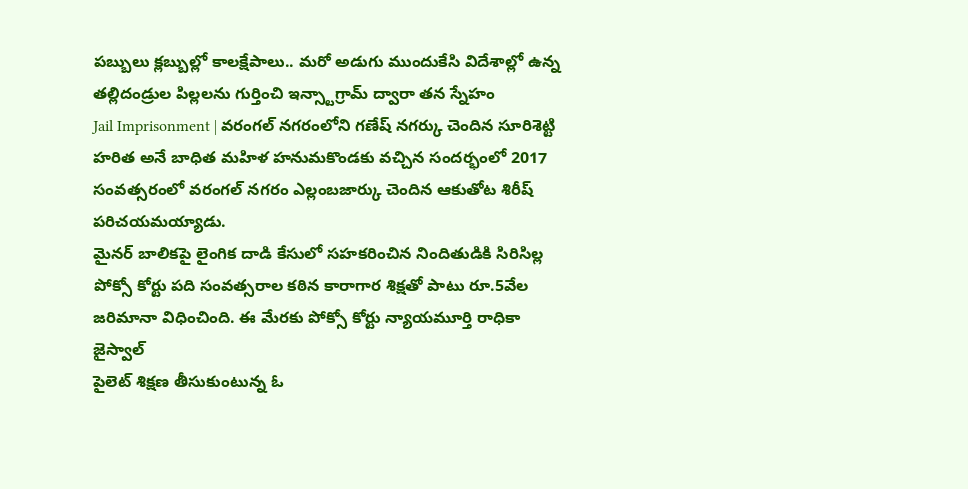పబ్బులు క్లబ్బుల్లో కాలక్షేపాలు.. మరో అడుగు ముందుకేసి విదేశాల్లో ఉన్న తల్లిదండ్రుల పిల్లలను గుర్తించి ఇన్స్టాగ్రామ్ ద్వారా తన స్నేహం
Jail Imprisonment | వరంగల్ నగరంలోని గణేష్ నగర్కు చెందిన సూరిశెట్టి హరిత అనే బాధిత మహిళ హనుమకొండకు వచ్చిన సందర్భంలో 2017 సంవత్సరంలో వరంగల్ నగరం ఎల్లంబజార్కు చెందిన ఆకుతోట శిరీష్ పరిచయమయ్యాడు.
మైనర్ బాలికపై లైంగిక దాడి కేసులో సహకరించిన నిందితుడికి సిరిసిల్ల పోక్సో కోర్టు పది సంవత్సరాల కఠిన కారాగార శిక్షతో పాటు రూ.5వేల జరిమానా విధించింది. ఈ మేరకు పోక్సో కోర్టు న్యాయమూర్తి రాధికా జైస్వాల్
పైలెట్ శిక్షణ తీసుకుంటున్న ఓ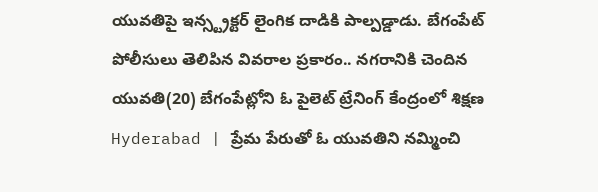యువతిపై ఇన్స్ట్రక్టర్ లైంగిక దాడికి పాల్పడ్డాడు. బేగంపేట్ పోలీసులు తెలిపిన వివరాల ప్రకారం.. నగరానికి చెందిన యువతి(20) బేగంపేట్లోని ఓ పైలెట్ ట్రేనింగ్ కేంద్రంలో శిక్షణ
Hyderabad | ప్రేమ పేరుతో ఓ యువతిని నమ్మించి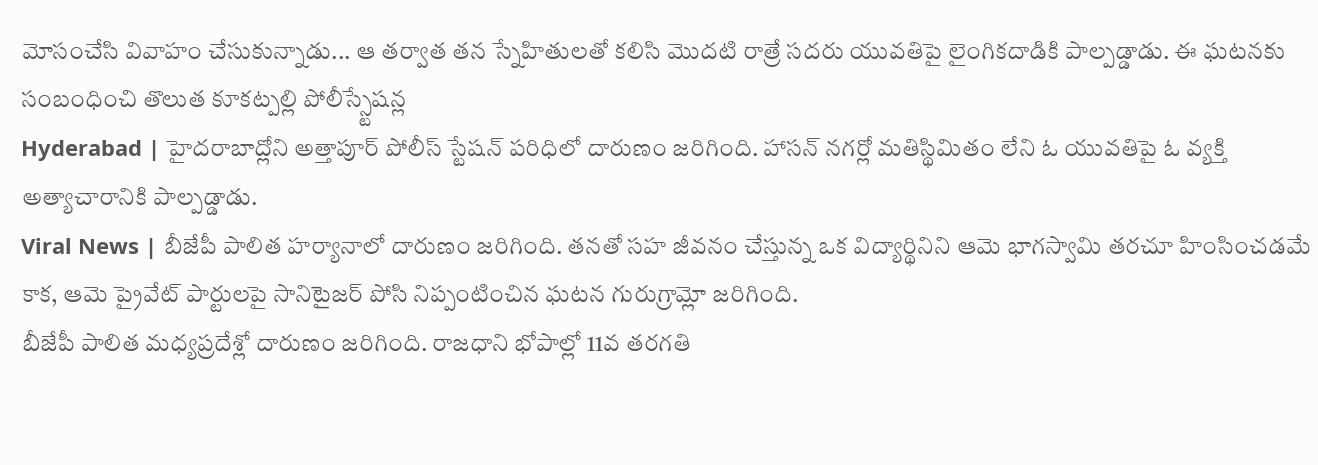మోసంచేసి వివాహం చేసుకున్నాడు... ఆ తర్వాత తన స్నేహితులతో కలిసి మొదటి రాత్రే సదరు యువతిపై లైంగికదాడికి పాల్పడ్డాడు. ఈ ఘటనకు సంబంధించి తొలుత కూకట్పల్లి పోలీస్స్టేషన్ల
Hyderabad | హైదరాబాద్లోని అత్తాపూర్ పోలీస్ స్టేషన్ పరిధిలో దారుణం జరిగింది. హాసన్ నగర్లో మతిస్థిమితం లేని ఓ యువతిపై ఓ వ్యక్తి అత్యాచారానికి పాల్పడ్డాడు.
Viral News | బీజేపీ పాలిత హర్యానాలో దారుణం జరిగింది. తనతో సహ జీవనం చేస్తున్న ఒక విద్యార్థినిని ఆమె భాగస్వామి తరచూ హింసించడమే కాక, ఆమె ప్రైవేట్ పార్టులపై సానిటైజర్ పోసి నిప్పంటించిన ఘటన గురుగ్రామ్లో జరిగింది.
బీజేపీ పాలిత మధ్యప్రదేశ్లో దారుణం జరిగింది. రాజధాని భోపాల్లో 11వ తరగతి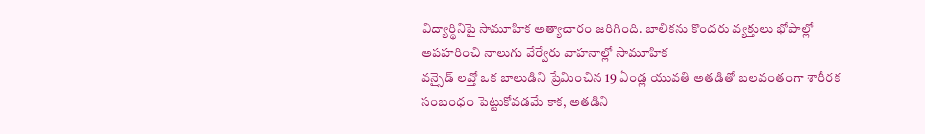విద్యార్థినిపై సామూహిక అత్యాచారం జరిగింది. బాలికను కొందరు వ్యక్తులు భోపాల్లో అపహరించి నాలుగు వేర్వేరు వాహనాల్లో సామూహిక
వన్సైడ్ లవ్తో ఒక బాలుడిని ప్రేమించిన 19 ఏండ్ల యువతి అతడితో బలవంతంగా శారీరక సంబంధం పెట్టుకోవడమే కాక, అతడిని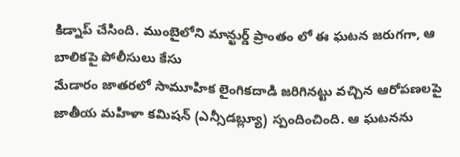కిడ్నాప్ చేసింది. ముంబైలోని మాన్ఖుర్డ్ ప్రాంతం లో ఈ ఘటన జరుగగా, ఆ బాలికపై పోలీసులు కేసు
మేడారం జాతరలో సామూహిక లైంగికదాడి జరిగినట్టు వచ్చిన ఆరోపణలపై జాతీయ మహిళా కమిషన్ (ఎన్సీడబ్ల్యూ) స్పందించింది. ఆ ఘటనను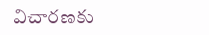విచారణకు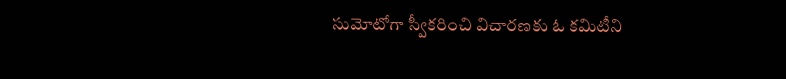సుమోటోగా స్వీకరించి విచారణకు ఓ కమిటీని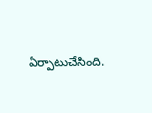ఏర్పాటుచేసింది.